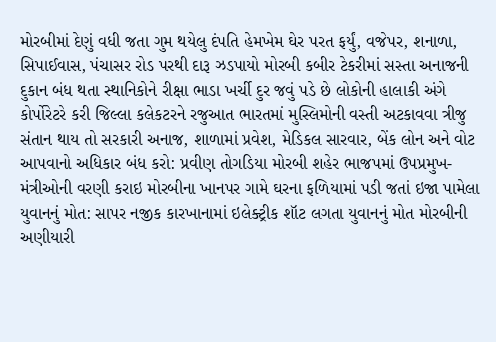મોરબીમાં દેણું વધી જતા ગુમ થયેલુ દંપતિ હેમખેમ ઘેર પરત ફર્યું, વજેપર, શનાળા, સિપાઈવાસ, પંચાસર રોડ પરથી દારૂ ઝડપાયો મોરબી કબીર ટેકરીમાં સસ્તા અનાજની દુકાન બંધ થતા સ્થાનિકોને રીક્ષા ભાડા ખર્ચી દુર જવું પડે છે લોકોની હાલાકી અંગે કોર્પોરેટરે કરી જિલ્લા કલેકટરને રજુઆત ભારતમાં મુસ્લિમોની વસ્તી અટકાવવા ત્રીજુ સંતાન થાય તો સરકારી અનાજ, શાળામાં પ્રવેશ, મેડિકલ સારવાર, બેંક લોન અને વોટ આપવાનો અધિકાર બંધ કરો: પ્રવીણ તોગડિયા મોરબી શહેર ભાજપમાં ઉપપ્રમુખ-મંત્રીઓની વરણી કરાઇ મોરબીના ખાનપર ગામે ઘરના ફળિયામાં પડી જતાં ઇજા પામેલા યુવાનનું મોત: સાપર નજીક કારખાનામાં ઇલેક્ટ્રીક શૉટ લગતા યુવાનનું મોત મોરબીની અણીયારી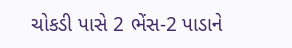ચોકડી પાસે 2 ભેંસ-2 પાડાને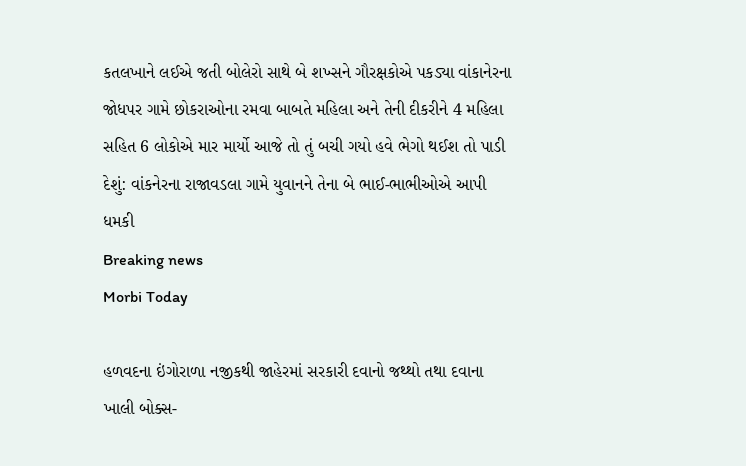કતલખાને લઈએ જતી બોલેરો સાથે બે શખ્સને ગૌરક્ષકોએ પકડ્યા વાંકાનેરના જોધપર ગામે છોકરાઓના રમવા બાબતે મહિલા અને તેની દીકરીને 4 મહિલા સહિત 6 લોકોએ માર માર્યો આજે તો તું બચી ગયો હવે ભેગો થઈશ તો પાડી દેશું: વાંકનેરના રાજાવડલા ગામે યુવાનને તેના બે ભાઈ-ભાભીઓએ આપી ધમકી
Breaking news
Morbi Today

હળવદના ઇંગોરાળા નજીકથી જાહેરમાં સરકારી દવાનો જથ્થો તથા દવાના ખાલી બોક્સ-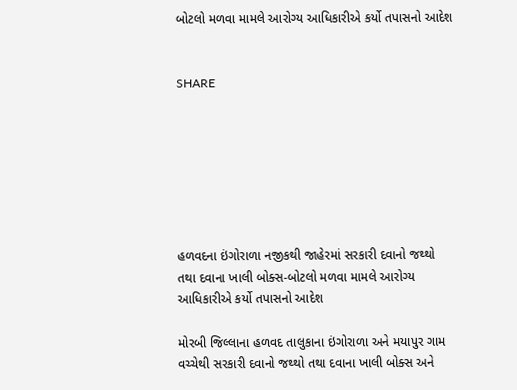બોટલો મળવા મામલે આરોગ્ય આધિકારીએ કર્યો તપાસનો આદેશ


SHARE







હળવદના ઇંગોરાળા નજીકથી જાહેરમાં સરકારી દવાનો જથ્થો તથા દવાના ખાલી બોક્સ-બોટલો મળવા મામલે આરોગ્ય આધિકારીએ કર્યો તપાસનો આદેશ

મોરબી જિલ્લાના હળવદ તાલુકાના ઇંગોરાળા અને મયાપુર ગામ વચ્ચેથી સરકારી દવાનો જથ્થો તથા દવાના ખાલી બોક્સ અને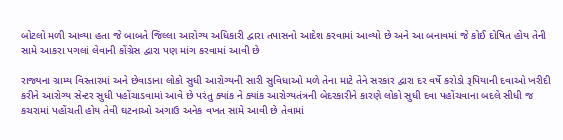બોટલો મળી આવ્યા હતા જે બાબતે જિલ્લા આરોગ્ય અધિકારી દ્વારા તપાસનો આદેશ કરવામાં આવ્યો છે અને આ બનાવમાં જે કોઈ દોષિત હોય તેની સામે આકરા પગલાં લેવાની કોંગ્રેસ દ્વારા પણ માંગ કરવામાં આવી છે

રાજ્યના ગ્રામ્ય વિસ્તારમાં અને છેવાડાના લોકો સુધી આરોગ્યની સારી સુવિધાઓ મળે તેના માટે તેને સરકાર દ્વારા દર વર્ષે કરોડો રૂપિયાની દવાઓ ખરીદી કરીને આરોગ્ય સેન્ટર સુધી પહોંચાડવામાં આવે છે પરંતુ ક્યાંક ને ક્યાંક આરોગ્યતંત્રની બેદરકારીને કારણે લોકો સુધી દવા પહોંચવાના બદલે સીધી જ કચરામાં પહોંચતી હોય તેવી ઘટનાઓ અગાઉ અનેક વખત સામે આવી છે તેવામાં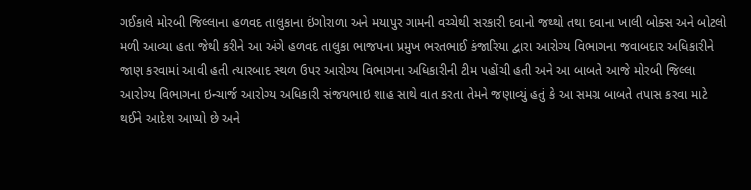ગઈકાલે મોરબી જિલ્લાના હળવદ તાલુકાના ઇંગોરાળા અને મયાપુર ગામની વચ્ચેથી સરકારી દવાનો જથ્થો તથા દવાના ખાલી બોક્સ અને બોટલો મળી આવ્યા હતા જેથી કરીને આ અંગે હળવદ તાલુકા ભાજપના પ્રમુખ ભરતભાઈ કંજારિયા દ્વારા આરોગ્ય વિભાગના જવાબદાર અધિકારીને જાણ કરવામાં આવી હતી ત્યારબાદ સ્થળ ઉપર આરોગ્ય વિભાગના અધિકારીની ટીમ પહોંચી હતી અને આ બાબતે આજે મોરબી જિલ્લા આરોગ્ય વિભાગના ઇન્ચાર્જ આરોગ્ય અધિકારી સંજયભાઇ શાહ સાથે વાત કરતા તેમને જણાવ્યું હતું કે આ સમગ્ર બાબતે તપાસ કરવા માટે થઈને આદેશ આપ્યો છે અને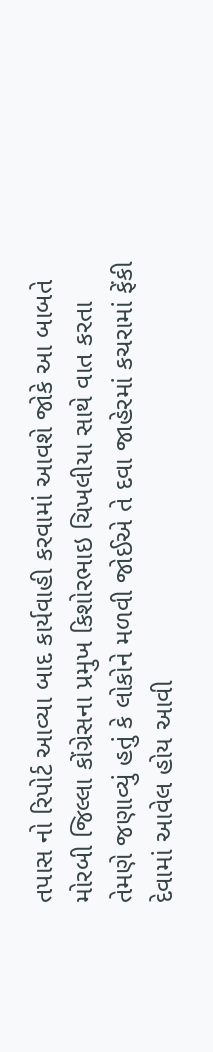તપાસ નો રિપોર્ટ આવ્યા બાદ કાર્યવાહી કરવામાં આવશે જોકે આ બાબતે મોરબી જિલ્લા કોંગ્રેસના પ્રમુખ કિશોરભાઇ ચિખલીયા સાથે વાત કરતા તેમણે જણાવ્યું હતું કે લોકોને મળવી જોઈએ તે દવા જાહેરમાં કચરામાં ફેંકી દેવામાં આવેલ હોય આવી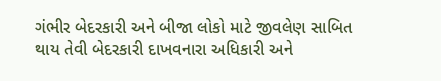ગંભીર બેદરકારી અને બીજા લોકો માટે જીવલેણ સાબિત થાય તેવી બેદરકારી દાખવનારા અધિકારી અને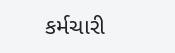કર્મચારી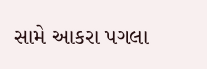સામે આકરા પગલા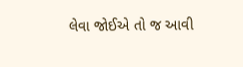લેવા જોઈએ તો જ આવી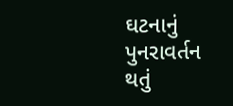ઘટનાનું પુનરાવર્તન થતું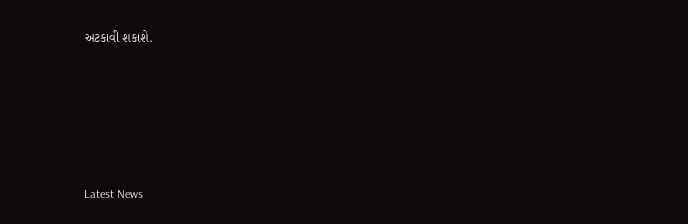અટકાવી શકાશે.






Latest News